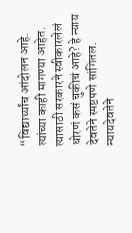“विद्यार्थ्यांच आंदोलन आहे. त्यांच्या काही मागण्या आहेत. त्यासाठी सरकारने स्वीकारलेलं धोरणं कसं चुकीचं आहे? हे न्याय देवतेने स्पष्टपणे सांगितल. न्यायदेवतेने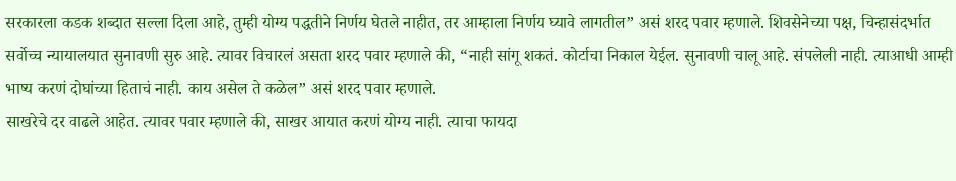सरकारला कडक शब्दात सल्ला दिला आहे, तुम्ही योग्य पद्धतीने निर्णय घेतले नाहीत, तर आम्हाला निर्णय घ्यावे लागतील” असं शरद पवार म्हणाले. शिवसेनेच्या पक्ष, चिन्हासंदर्भात सर्वोच्च न्यायालयात सुनावणी सुरु आहे. त्यावर विचारलं असता शरद पवार म्हणाले की, “नाही सांगू शकतं. कोर्टाचा निकाल येईल. सुनावणी चालू आहे. संपलेली नाही. त्याआधी आम्ही भाष्य करणं दोघांच्या हिताचं नाही. काय असेल ते कळेल” असं शरद पवार म्हणाले.
साखरेचे दर वाढले आहेत. त्यावर पवार म्हणाले की, साखर आयात करणं योग्य नाही. त्याचा फायदा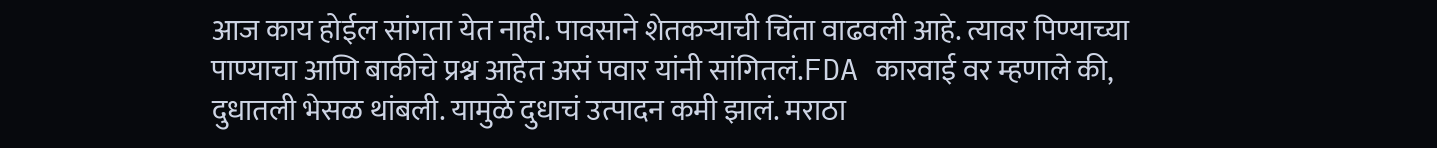आज काय होईल सांगता येत नाही. पावसाने शेतकऱ्याची चिंता वाढवली आहे. त्यावर पिण्याच्या पाण्याचा आणि बाकीचे प्रश्न आहेत असं पवार यांनी सांगितलं.FDA कारवाई वर म्हणाले की, दुधातली भेसळ थांबली. यामुळे दुधाचं उत्पादन कमी झालं. मराठा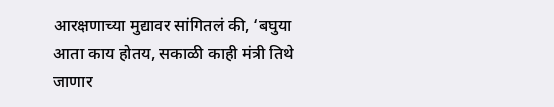आरक्षणाच्या मुद्यावर सांगितलं की, ‘बघुया आता काय होतय, सकाळी काही मंत्री तिथे जाणार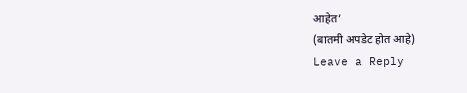आहेत’
(बातमी अपडेट होत आहे)
Leave a Reply